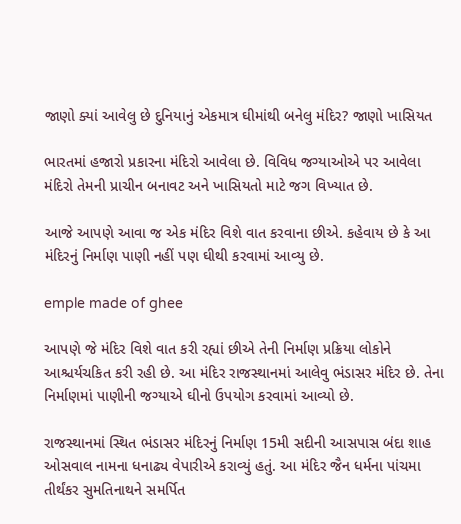જાણો ક્યાં આવેલુ છે દુનિયાનું એકમાત્ર ઘીમાંથી બનેલુ મંદિર? જાણો ખાસિયત

ભારતમાં હજારો પ્રકારના મંદિરો આવેલા છે. વિવિધ જગ્યાઓએ પર આવેલા મંદિરો તેમની પ્રાચીન બનાવટ અને ખાસિયતો માટે જગ વિખ્યાત છે.

આજે આપણે આવા જ એક મંદિર વિશે વાત કરવાના છીએ. કહેવાય છે કે આ મંદિરનું નિર્માણ પાણી નહીં પણ ઘીથી કરવામાં આવ્યુ છે.

emple made of ghee

આપણે જે મંદિર વિશે વાત કરી રહ્યાં છીએ તેની નિર્માણ પ્રક્રિયા લોકોને આશ્ચર્યચકિત કરી રહી છે. આ મંદિર રાજસ્થાનમાં આલેવુ ભંડાસર મંદિર છે. તેના નિર્માણમાં પાણીની જગ્યાએ ઘીનો ઉપયોગ કરવામાં આવ્યો છે.

રાજસ્થાનમાં સ્થિત ભંડાસર મંદિરનું નિર્માણ 15મી સદીની આસપાસ બંદા શાહ ઓસવાલ નામના ધનાઢ્ય વેપારીએ કરાવ્યું હતું. આ મંદિર જૈન ધર્મના પાંચમા તીર્થંકર સુમતિનાથને સમર્પિત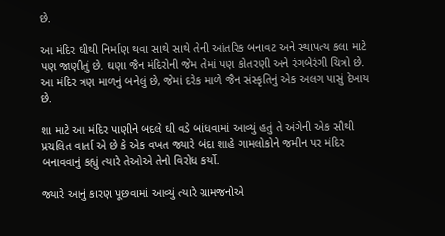છે.

આ મંદિર ઘીથી નિર્માણ થવા સાથે સાથે તેની આંતરિક બનાવટ અને સ્થાપત્ય કલા માટે પણ જાણીતું છે. ઘણા જૈન મંદિરોની જેમ તેમાં પણ કોતરણી અને રંગબેરંગી ચિત્રો છે. આ મંદિર ત્રણ માળનું બનેલું છે, જેમાં દરેક માળે જૈન સંસ્કૃતિનું એક અલગ પાસું દેખાય છે.

શા માટે આ મંદિર પાણીને બદલે ઘી વડે બાંધવામાં આવ્યું હતું તે અંગેની એક સૌથી પ્રચલિત વાર્તા એ છે કે એક વખત જ્યારે બંદા શાહે ગામલોકોને જમીન પર મંદિર બનાવવાનું કહ્યું ત્યારે તેઓએ તેનો વિરોધ કર્યો.

જ્યારે આનું કારણ પૂછવામાં આવ્યું ત્યારે ગ્રામજનોએ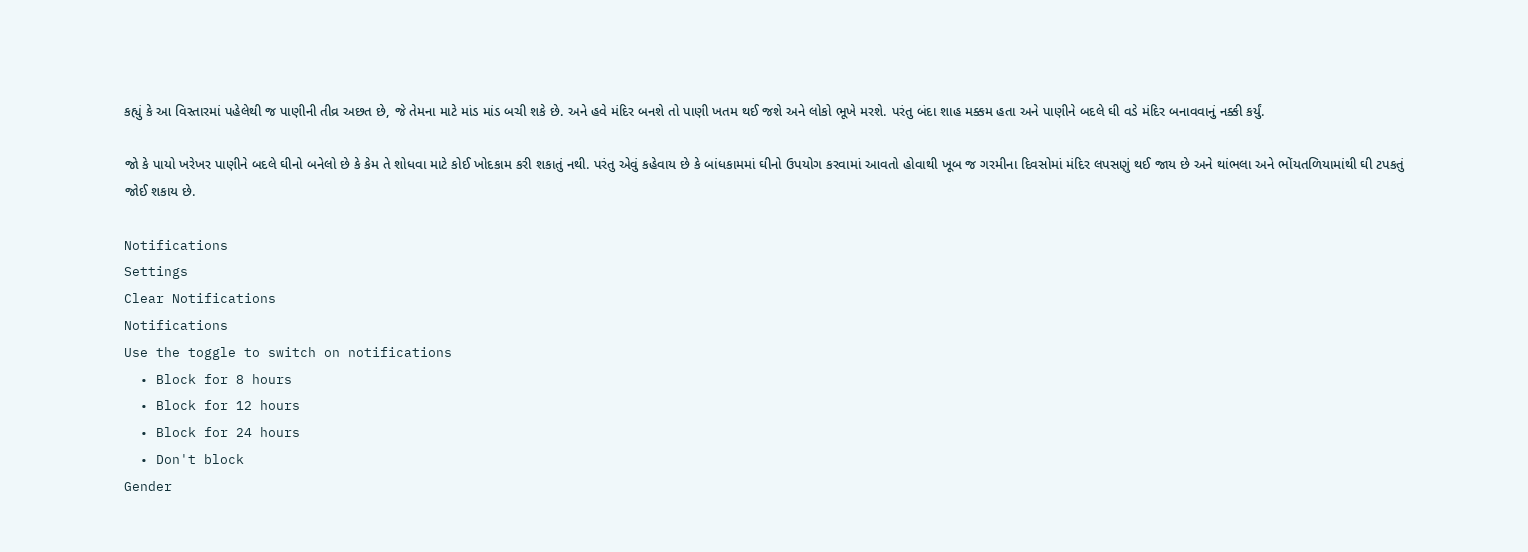કહ્યું કે આ વિસ્તારમાં પહેલેથી જ પાણીની તીવ્ર અછત છે, જે તેમના માટે માંડ માંડ બચી શકે છે. અને હવે મંદિર બનશે તો પાણી ખતમ થઈ જશે અને લોકો ભૂખે મરશે. પરંતુ બંદા શાહ મક્કમ હતા અને પાણીને બદલે ઘી વડે મંદિર બનાવવાનું નક્કી કર્યું.

જો કે પાયો ખરેખર પાણીને બદલે ઘીનો બનેલો છે કે કેમ તે શોધવા માટે કોઈ ખોદકામ કરી શકાતું નથી. પરંતુ એવું કહેવાય છે કે બાંધકામમાં ઘીનો ઉપયોગ કરવામાં આવતો હોવાથી ખૂબ જ ગરમીના દિવસોમાં મંદિર લપસણું થઈ જાય છે અને થાંભલા અને ભોંયતળિયામાંથી ઘી ટપકતું જોઈ શકાય છે.

Notifications
Settings
Clear Notifications
Notifications
Use the toggle to switch on notifications
  • Block for 8 hours
  • Block for 12 hours
  • Block for 24 hours
  • Don't block
Gender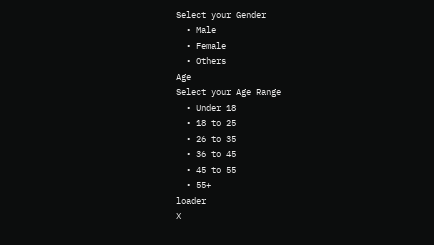Select your Gender
  • Male
  • Female
  • Others
Age
Select your Age Range
  • Under 18
  • 18 to 25
  • 26 to 35
  • 36 to 45
  • 45 to 55
  • 55+
loader
X